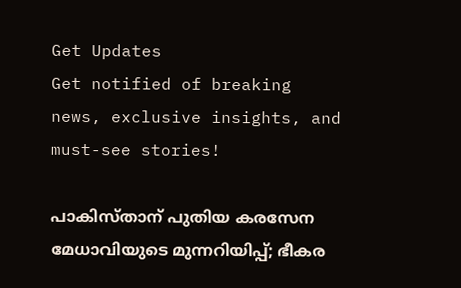Get Updates
Get notified of breaking news, exclusive insights, and must-see stories!

പാകിസ്താന് പുതിയ കരസേന മേധാവിയുടെ മുന്നറിയിപ്പ്; ഭീകര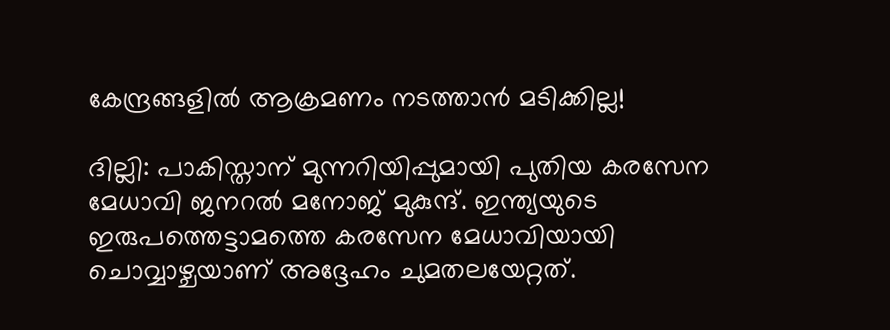കേന്ദ്രങ്ങളില്‍ ആക്രമണം നടത്താന്‍ മടിക്കില്ല!

ദില്ലി: പാകിസ്താന് മുന്നറിയിപ്പുമായി പുതിയ കരസേന മേധാവി ജനറൽ മനോജ് മുകുന്ദ്. ഇന്ത്യയുടെ ഇരുപത്തെട്ടാമത്തെ കരസേന മേധാവിയായി ചൊവ്വാഴ്ചയാണ് അദ്ദേഹം ചുമതലയേറ്റത്.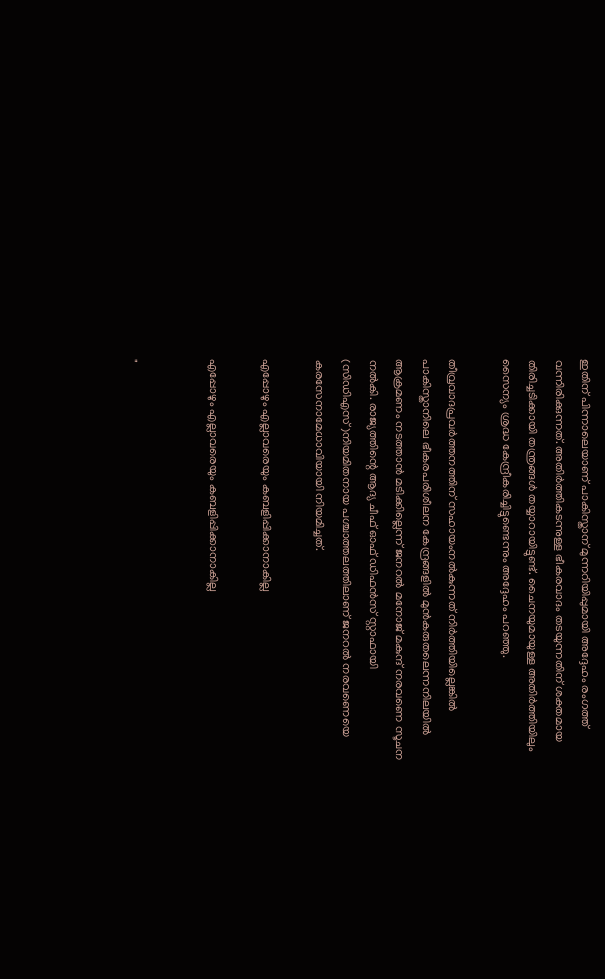ഇതിന് പിന്നാലെയാണ് പാകിസ്താന് മുന്നറിയിപ്പുമായി അദ്ദേഹം രംഗത്ത് വന്നിരിക്കുന്നത്. അതിർത്തികടന്നുള്ള ഭീകരവാദം തടയുന്നതിന് ശക്തമായ തിരിച്ചടിക്കായി തന്ത്രങ്ങൾ തയ്യാറായിട്ടുണ്ട്. ചൈനയുമായുള്ള അതിർത്തിയിലും സൈന്യം ശ്രദ്ധ കേന്ദ്രീകരിച്ചിട്ടുണ്ടെന്നും അദ്ദേഹം പറഞ്ഞു.

തീവ്രവാദപ്രവർത്തനത്തിന് സഹായംനൽകുന്നത്‌ നിർത്തിയില്ലെങ്കിൽ പാകിസ്താനിലെ ഭീകരപരിശീലന കേന്ദ്രങ്ങളിൽ മുൻകരുതലെന്നനിലയിൽ ആക്രമണം നടത്താൻ മടിക്കില്ലെന്ന് ജനറൽ മനോജ് മകുന്ദ് നരവണെ സൂചന നൽകി. രാജ്യത്തിന്റെ ആദ്യ ചീഫ് ഓഫ് ഡിഫൻസ് സ്റ്റാഫായി (സിഡിഎസ്)നിയമിതനായ പശ്ചാത്തലത്തിലാണ് ജനറൽ നരവണെയെ കരസേനാമേധാവിയായി നിയമിച്ചത്.

എപ്പോഴും എല്ലാവരെയും കബളിപ്പിക്കാനാകില്ല

എപ്പോഴും എല്ലാവരെയും കബളിപ്പിക്കാനാകില്ല


"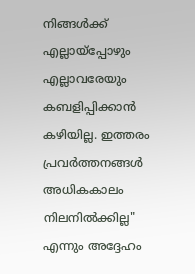നിങ്ങൾക്ക് എല്ലായ്‌പ്പോഴും എല്ലാവരേയും കബളിപ്പിക്കാൻ കഴിയില്ല. ഇത്തരം പ്രവർത്തനങ്ങൾ അധികകാലം നിലനിൽക്കില്ല" എന്നും അദ്ദേഹം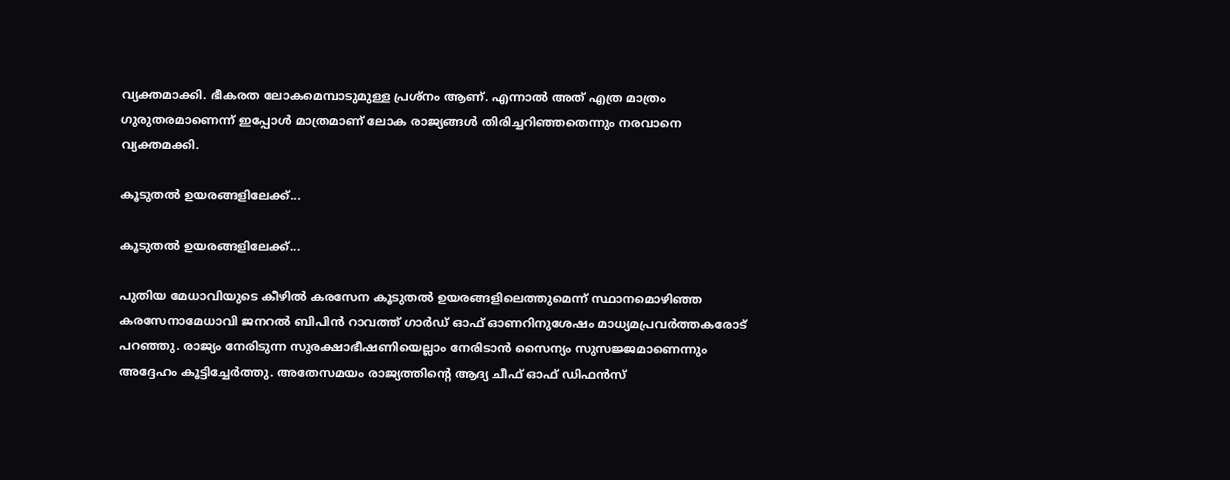വ്യക്തമാക്കി. ഭീകരത ലോകമെമ്പാടുമുള്ള പ്രശ്നം ആണ്. എന്നാൽ അത് എത്ര മാത്രം ഗുരുതരമാണെന്ന് ഇപ്പോൾ മാത്രമാണ് ലോക രാജ്യങ്ങൾ തിരിച്ചറിഞ്ഞതെന്നും നരവാനെ വ്യക്തമക്കി.

കൂടുതൽ ഉയരങ്ങളിലേക്ക്...

കൂടുതൽ ഉയരങ്ങളിലേക്ക്...

പുതിയ മേധാവിയുടെ കീഴിൽ കരസേന കൂടുതൽ ഉയരങ്ങളിലെത്തുമെന്ന് സ്ഥാനമൊഴിഞ്ഞ കരസേനാമേധാവി ജനറൽ ബിപിൻ റാവത്ത് ഗാർഡ് ഓഫ് ഓണറിനുശേഷം മാധ്യമപ്രവർത്തകരോട് പറഞ്ഞു. രാജ്യം നേരിടുന്ന സുരക്ഷാഭീഷണിയെല്ലാം നേരിടാൻ സൈന്യം സുസജ്ജമാണെന്നും അദ്ദേഹം കൂട്ടിച്ചേർത്തു. അതേസമയം രാജ്യത്തിന്റെ ആദ്യ ചീഫ് ഓഫ് ഡിഫൻസ്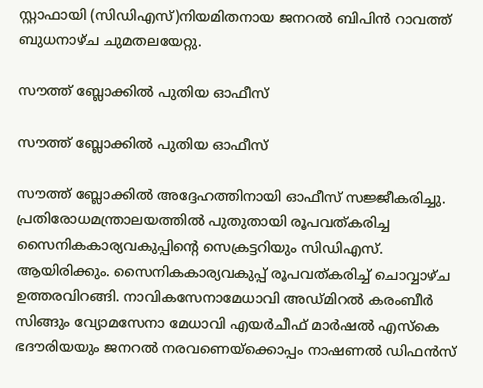സ്റ്റാഫായി (സിഡിഎസ്)നിയമിതനായ ജനറൽ ബിപിൻ റാവത്ത് ബുധനാഴ്ച ചുമതലയേറ്റു.

സൗത്ത് ബ്ലോക്കിൽ പുതിയ ഓഫീസ്

സൗത്ത് ബ്ലോക്കിൽ പുതിയ ഓഫീസ്

സൗത്ത് ബ്ലോക്കിൽ അദ്ദേഹത്തിനായി ഓഫീസ് സജ്ജീകരിച്ചു. പ്രതിരോധമന്ത്രാലയത്തിൽ പുതുതായി രൂപവത്കരിച്ച സൈനികകാര്യവകുപ്പിന്റെ സെക്രട്ടറിയും സിഡിഎസ്. ആയിരിക്കും. സൈനികകാര്യവകുപ്പ് രൂപവത്കരിച്ച് ചൊവ്വാഴ്ച ഉത്തരവിറങ്ങി. നാവികസേനാമേധാവി അഡ്മിറൽ കരംബീർ സിങ്ങും വ്യോമസേനാ മേധാവി എയർചീഫ് മാർഷൽ എസ്കെ ഭദൗരിയയും ജനറൽ നരവണെയ്ക്കൊപ്പം നാഷണൽ ഡിഫൻസ്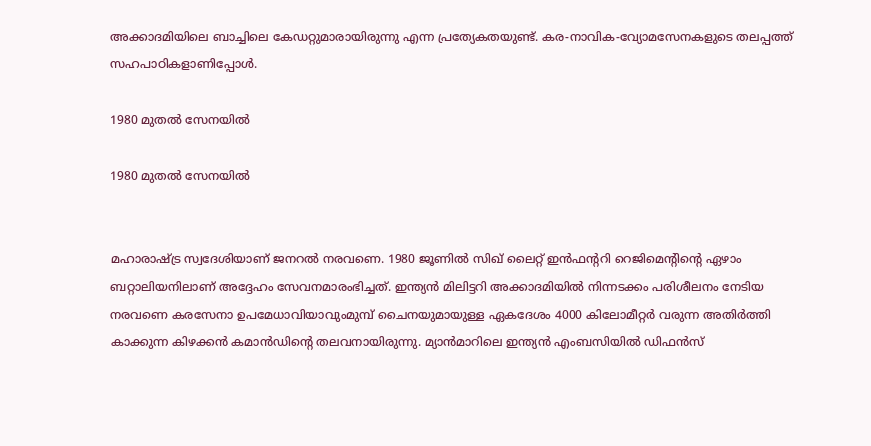അക്കാദമിയിലെ ബാച്ചിലെ കേഡറ്റുമാരായിരുന്നു എന്ന പ്രത്യേകതയുണ്ട്. കര-നാവിക-വ്യോമസേനകളുടെ തലപ്പത്ത് സഹപാഠികളാണിപ്പോൾ.

1980 മുതൽ സേനയിൽ

1980 മുതൽ സേനയിൽ


മഹാരാഷ്ട്ര സ്വദേശിയാണ് ജനറൽ നരവണെ. 1980 ജൂണിൽ സിഖ് ലൈറ്റ് ഇൻഫന്ററി റെജിമെന്റിന്റെ ഏഴാം ബറ്റാലിയനിലാണ് അദ്ദേഹം സേവനമാരംഭിച്ചത്. ഇന്ത്യൻ മിലിട്ടറി അക്കാദമിയിൽ നിന്നടക്കം പരിശീലനം നേടിയ നരവണെ കരസേനാ ഉപമേധാവിയാവുംമുമ്പ് ചൈനയുമായുള്ള ഏകദേശം 4000 കിലോമീറ്റർ വരുന്ന അതിർത്തി കാക്കുന്ന കിഴക്കൻ കമാൻഡിന്റെ തലവനായിരുന്നു. മ്യാൻമാറിലെ ഇന്ത്യൻ എംബസിയിൽ ഡിഫൻസ്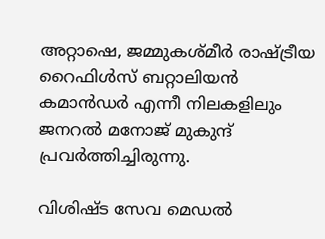അറ്റാഷെ, ജമ്മുകശ്മീർ രാഷ്ട്രീയ റൈഫിൾസ് ബറ്റാലിയൻ കമാൻഡർ എന്നീ നിലകളിലും ജനറൽ മനോജ് മുകുന്ദ് പ്രവർത്തിച്ചിരുന്നു.

വിശിഷ്ട സേവ മെഡൽ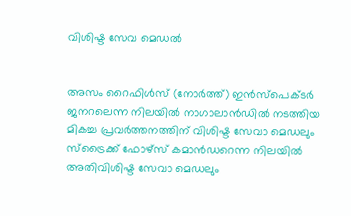വിശിഷ്ട സേവ മെഡൽ


അസം റൈഫിൾസ് (നോർത്ത്) ഇൻസ്പെക്ടർ ജനറലെന്ന നിലയിൽ നാഗാലാൻഡിൽ നടത്തിയ മികച്ച പ്രവർത്തനത്തിന് വിശിഷ്ട സേവാ മെഡലും സ്ട്രൈക്ക് ഫോഴ്‌സ് കമാൻഡറെന്ന നിലയിൽ അതിവിശിഷ്ട സേവാ മെഡലും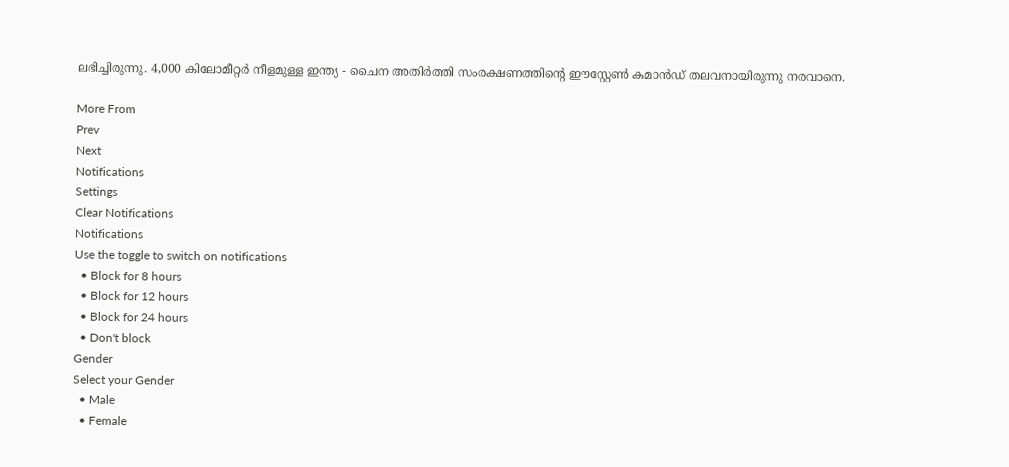ലഭിച്ചിരുന്നു. 4,000 കിലോമീറ്റർ നീളമുള്ള ഇന്ത്യ - ചൈന അതിർത്തി സംരക്ഷണത്തിന്റെ ഈസ്റ്റേൺ കമാൻഡ് തലവനായിരുന്നു നരവാനെ.

More From
Prev
Next
Notifications
Settings
Clear Notifications
Notifications
Use the toggle to switch on notifications
  • Block for 8 hours
  • Block for 12 hours
  • Block for 24 hours
  • Don't block
Gender
Select your Gender
  • Male
  • Female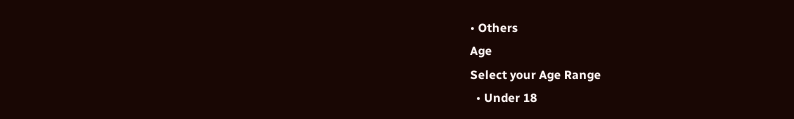• Others
Age
Select your Age Range
  • Under 18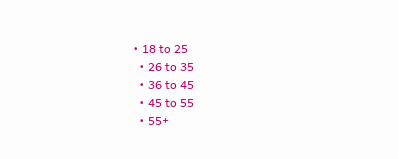• 18 to 25
  • 26 to 35
  • 36 to 45
  • 45 to 55
  • 55+